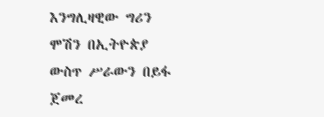እንግሊዛዊው ግሪን ሞሽን በኢትዮጵያ ውስጥ ሥራውን በይፋ ጀመረ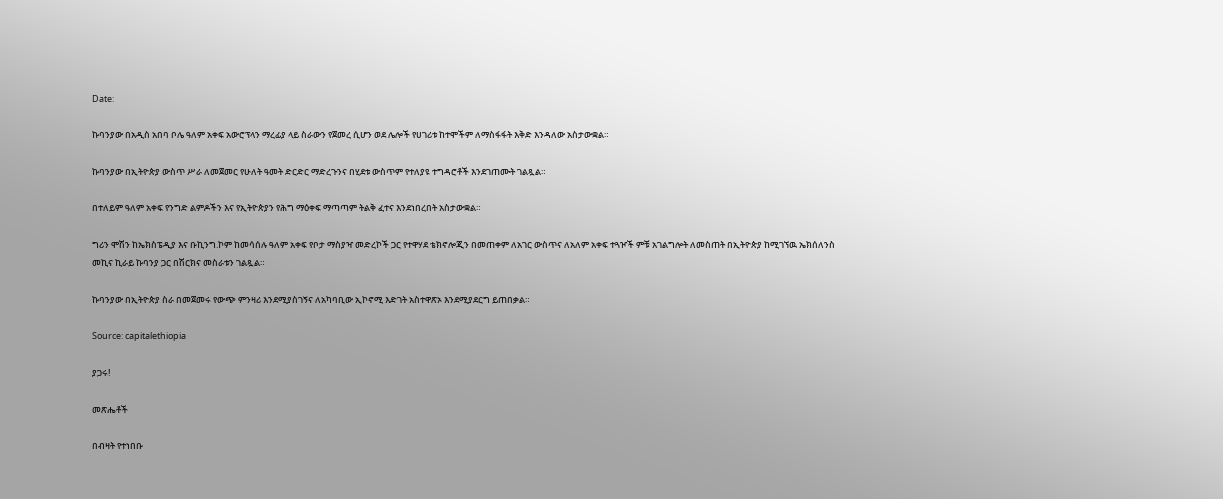Date:

ኩባንያው በአዲስ አበባ ቦሌ ዓለም አቀፍ አውሮፕላን ማረፊያ ላይ ስራውን የጀመረ ሲሆን ወደ ሌሎች የሀገሪቱ ከተሞችም ለማስፋፋት እቅድ እንዳለው አስታውቋል።

ኩባንያው በኢትዮጵያ ውስጥ ሥራ ለመጀመር የሁለት ዓመት ድርድር ማድረጉንና በሂደቱ ውስጥም የተለያዩ ተግዳሮቶች እንደገጠሙት ገልጿል።

በተለይም ዓለም አቀፍ የንግድ ልምዶችን እና የኢትዮጵያን የሕግ ማዕቀፍ ማጣጣም ትልቅ ፈተና እንደነበረበት አስታውቋል።

ግሪን ሞሽን ከኤክስፔዲያ እና ቡኪንግ.ኮም ከመሳሰሉ ዓለም አቀፍ የቦታ ማስያዣ መድረኮች ጋር የተዋሃደ ቴክኖሎጂን በመጠቀም ለአገር ውስጥና ለአለም አቀፍ ተጓዦች ምቹ አገልግሎት ለመስጠት በኢትዮጵያ ከሚገኘዉ ኤክሰለንስ መኪና ኪራይ ኩባንያ ጋር በሽርክና መስራቱን ገልጿል።

ኩባንያው በኢትዮጵያ ስራ በመጀመሩ የውጭ ምንዛሪ እንደሚያስገኝና ለአካባቢው ኢኮኖሚ እድገት አስተዋጽኦ እንደሚያደርግ ይጠበቃል።

Source: capitalethiopia

ያጋሩ!

መጽሔቶች

በብዛት የተነበቡ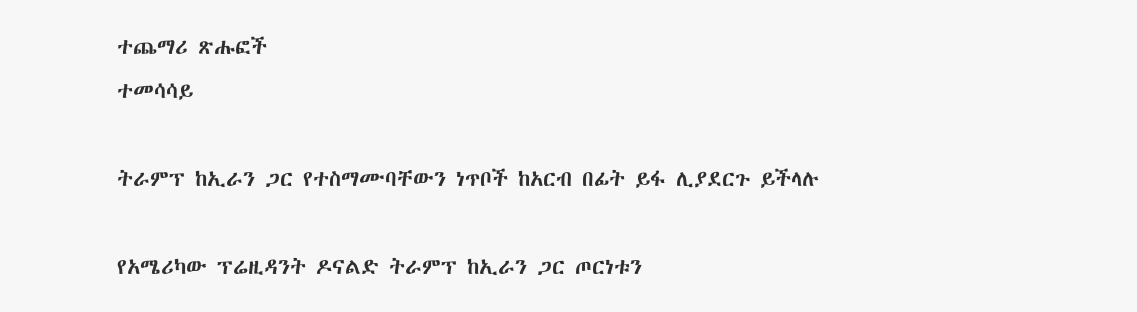ተጨማሪ ጽሑፎች
ተመሳሳይ

ትራምፕ ከኢራን ጋር የተስማሙባቸውን ነጥቦች ከአርብ በፊት ይፋ ሊያደርጉ ይችላሉ

የአሜሪካው ፕሬዚዳንት ዶናልድ ትራምፕ ከኢራን ጋር ጦርነቱን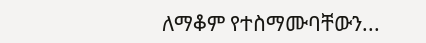ለማቆም የተስማሙባቸውን...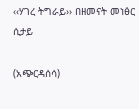‹‹ሃገረ ትግራይ›› በዘመናት መነፅር ሲታይ

(አጭርዳሰሳ)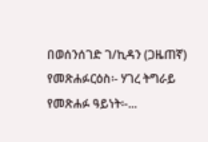በወሰንሰገድ ገ/ኪዳን (ጋዜጠኛ) የመጽሐፉርዕስ፡- ሃገረ ትግራይ የመጽሐፉ ዓይነት፡-...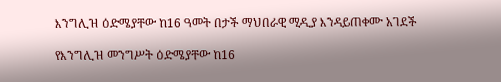እንግሊዝ ዕድሜያቸው ከ16 ዓመት በታች ማህበራዊ ሚዲያ እንዳይጠቀሙ አገደች

የእንግሊዝ መንግሥት ዕድሜያቸው ከ16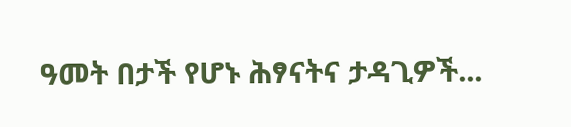ዓመት በታች የሆኑ ሕፃናትና ታዳጊዎች...